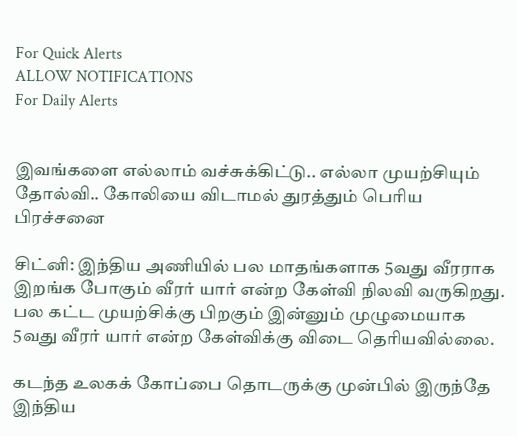For Quick Alerts
ALLOW NOTIFICATIONS
For Daily Alerts


இவங்களை எல்லாம் வச்சுக்கிட்டு.. எல்லா முயற்சியும் தோல்வி.. கோலியை விடாமல் துரத்தும் பெரிய பிரச்சனை

சிட்னி: இந்திய அணியில் பல மாதங்களாக 5வது வீரராக இறங்க போகும் வீரர் யார் என்ற கேள்வி நிலவி வருகிறது. பல கட்ட முயற்சிக்கு பிறகும் இன்னும் முழுமையாக 5வது வீரர் யார் என்ற கேள்விக்கு விடை தெரியவில்லை.

கடந்த உலகக் கோப்பை தொடருக்கு முன்பில் இருந்தே இந்திய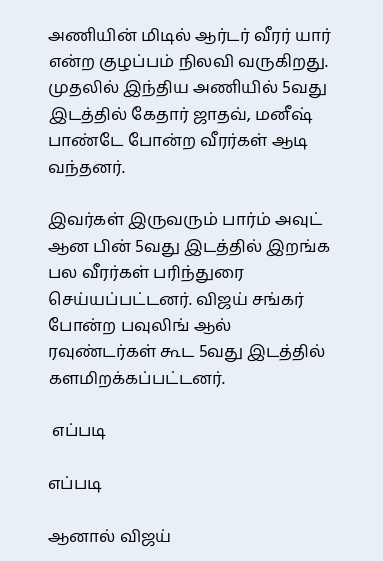அணியின் மிடில் ஆர்டர் வீரர் யார் என்ற குழப்பம் நிலவி வருகிறது. முதலில் இந்திய அணியில் 5வது இடத்தில் கேதார் ஜாதவ், மனீஷ் பாண்டே போன்ற வீரர்கள் ஆடி வந்தனர்.

இவர்கள் இருவரும் பார்ம் அவுட் ஆன பின் 5வது இடத்தில் இறங்க பல வீரர்கள் பரிந்துரை செய்யப்பட்டனர். விஜய் சங்கர் போன்ற பவுலிங் ஆல் ரவுண்டர்கள் கூட 5வது இடத்தில் களமிறக்கப்பட்டனர்.

 எப்படி

எப்படி

ஆனால் விஜய்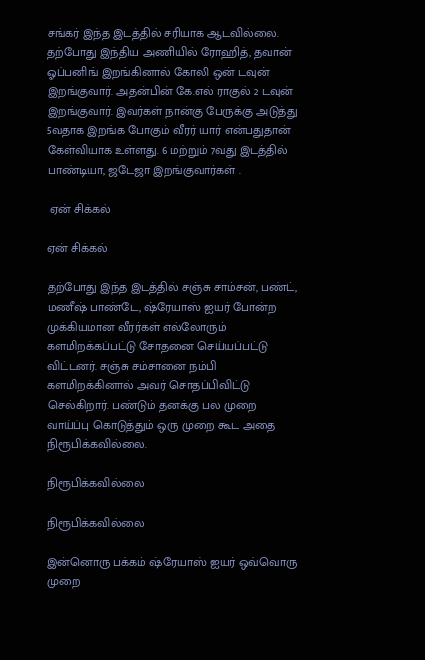சங்கர் இந்த இடத்தில் சரியாக ஆடவில்லை. தற்போது இந்திய அணியில் ரோஹித், தவான் ஓப்பனிங் இறங்கினால் கோலி ஒன் டவுன் இறங்குவார். அதன்பின் கே.எல் ராகுல் 2 டவுன் இறங்குவார். இவர்கள் நான்கு பேருக்கு அடுத்து 5வதாக இறங்க போகும் வீரர் யார் என்பதுதான் கேள்வியாக உள்ளது. 6 மற்றும் 7வது இடத்தில் பாண்டியா, ஜடேஜா இறங்குவார்கள் .

 ஏன் சிக்கல்

ஏன் சிக்கல்

தற்போது இந்த இடத்தில் சஞ்சு சாம்சன், பண்ட், மணீஷ் பாண்டே, ஷ்ரேயாஸ் ஐயர் போன்ற முக்கியமான வீரர்கள் எல்லோரும் களமிறக்கப்பட்டு சோதனை செய்யப்பட்டு விட்டனர். சஞ்சு சம்சானை நம்பி களமிறக்கினால் அவர் சொதப்பிவிட்டு செல்கிறார். பண்டும் தனக்கு பல முறை வாய்ப்பு கொடுத்தும் ஒரு முறை கூட அதை நிரூபிக்கவில்லை.

நிரூபிக்கவில்லை

நிரூபிக்கவில்லை

இன்னொரு பக்கம் ஷ்ரேயாஸ் ஐயர் ஒவ்வொரு முறை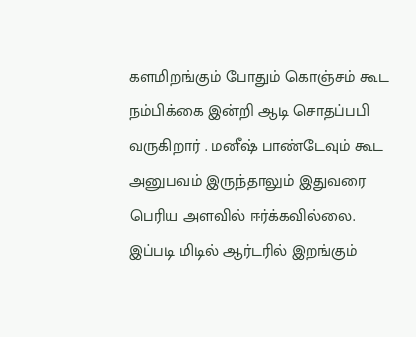களமிறங்கும் போதும் கொஞ்சம் கூட நம்பிக்கை இன்றி ஆடி சொதப்பபி வருகிறார் . மனீஷ் பாண்டேவும் கூட அனுபவம் இருந்தாலும் இதுவரை பெரிய அளவில் ஈர்க்கவில்லை. இப்படி மிடில் ஆர்டரில் இறங்கும்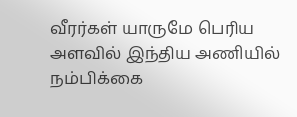வீரர்கள் யாருமே பெரிய அளவில் இந்திய அணியில் நம்பிக்கை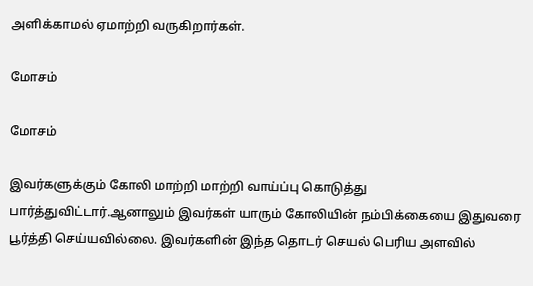அளிக்காமல் ஏமாற்றி வருகிறார்கள்.

மோசம்

மோசம்

இவர்களுக்கும் கோலி மாற்றி மாற்றி வாய்ப்பு கொடுத்து பார்த்துவிட்டார்.ஆனாலும் இவர்கள் யாரும் கோலியின் நம்பிக்கையை இதுவரை பூர்த்தி செய்யவில்லை. இவர்களின் இந்த தொடர் செயல் பெரிய அளவில்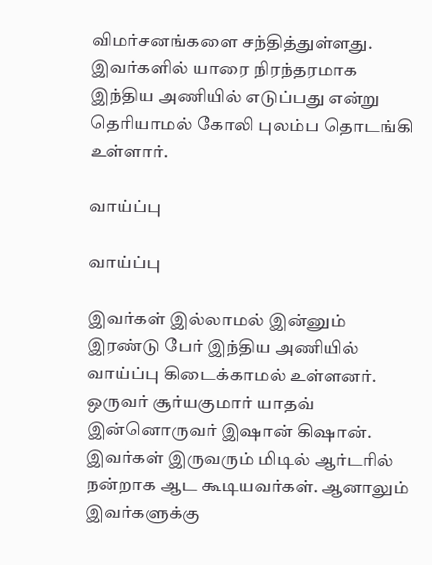விமர்சனங்களை சந்தித்துள்ளது. இவர்களில் யாரை நிரந்தரமாக இந்திய அணியில் எடுப்பது என்று தெரியாமல் கோலி புலம்ப தொடங்கி உள்ளார்.

வாய்ப்பு

வாய்ப்பு

இவர்கள் இல்லாமல் இன்னும் இரண்டு பேர் இந்திய அணியில் வாய்ப்பு கிடைக்காமல் உள்ளனர். ஒருவர் சூர்யகுமார் யாதவ் இன்னொருவர் இஷான் கிஷான். இவர்கள் இருவரும் மிடில் ஆர்டரில் நன்றாக ஆட கூடியவர்கள். ஆனாலும் இவர்களுக்கு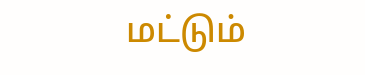மட்டும்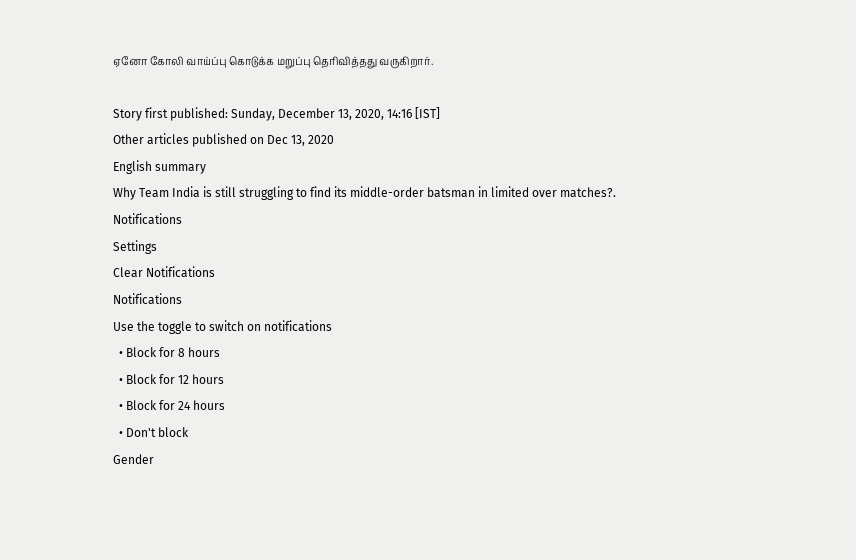ஏனோ கோலி வாய்ப்பு கொடுக்க மறுப்பு தெரிவித்தது வருகிறார்.

Story first published: Sunday, December 13, 2020, 14:16 [IST]
Other articles published on Dec 13, 2020
English summary
Why Team India is still struggling to find its middle-order batsman in limited over matches?.
Notifications
Settings
Clear Notifications
Notifications
Use the toggle to switch on notifications
  • Block for 8 hours
  • Block for 12 hours
  • Block for 24 hours
  • Don't block
Gender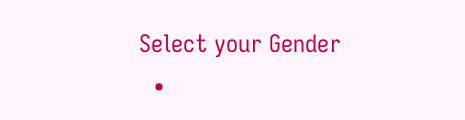Select your Gender
  •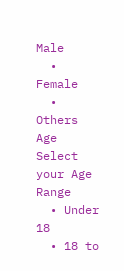Male
  • Female
  • Others
Age
Select your Age Range
  • Under 18
  • 18 to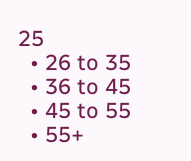25
  • 26 to 35
  • 36 to 45
  • 45 to 55
  • 55+